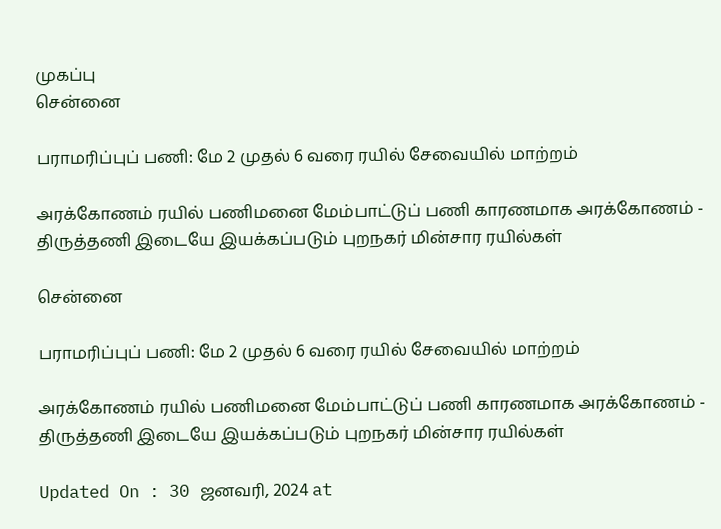முகப்பு
சென்னை

பராமரிப்புப் பணி: மே 2 முதல் 6 வரை ரயில் சேவையில் மாற்றம்

அரக்கோணம் ரயில் பணிமனை மேம்பாட்டுப் பணி காரணமாக அரக்கோணம் - திருத்தணி இடையே இயக்கப்படும் புறநகர் மின்சார ரயில்கள்

சென்னை

பராமரிப்புப் பணி: மே 2 முதல் 6 வரை ரயில் சேவையில் மாற்றம்

அரக்கோணம் ரயில் பணிமனை மேம்பாட்டுப் பணி காரணமாக அரக்கோணம் - திருத்தணி இடையே இயக்கப்படும் புறநகர் மின்சார ரயில்கள்

Updated On : 30 ஜனவரி, 2024 at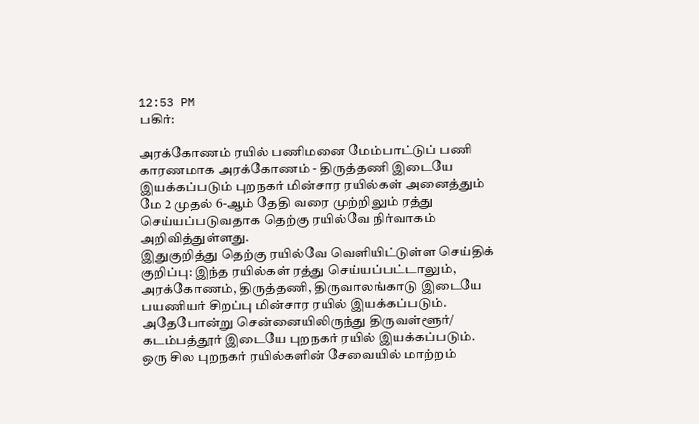12:53 PM
பகிர்:

அரக்கோணம் ரயில் பணிமனை மேம்பாட்டுப் பணி காரணமாக அரக்கோணம் - திருத்தணி இடையே இயக்கப்படும் புறநகர் மின்சார ரயில்கள் அனைத்தும் மே 2 முதல் 6-ஆம் தேதி வரை முற்றிலும் ரத்து செய்யப்படுவதாக தெற்கு ரயில்வே நிர்வாகம் அறிவித்துள்ளது.
இதுகுறித்து தெற்கு ரயில்வே வெளியிட்டுள்ள செய்திக் குறிப்பு: இந்த ரயில்கள் ரத்து செய்யப்பட்டாலும், அரக்கோணம், திருத்தணி, திருவாலங்காடு இடையே பயணியர் சிறப்பு மின்சார ரயில் இயக்கப்படும். அதேபோன்று சென்னையிலிருந்து திருவள்ளூர்/ கடம்பத்தூர் இடையே புறநகர் ரயில் இயக்கப்படும்.
ஒரு சில புறநகர் ரயில்களின் சேவையில் மாற்றம்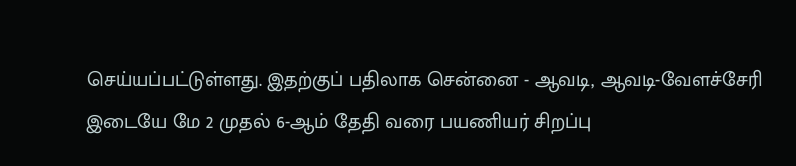செய்யப்பட்டுள்ளது. இதற்குப் பதிலாக சென்னை - ஆவடி, ஆவடி-வேளச்சேரி இடையே மே 2 முதல் 6-ஆம் தேதி வரை பயணியர் சிறப்பு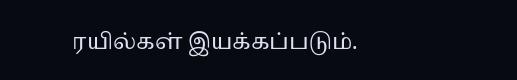ரயில்கள் இயக்கப்படும்.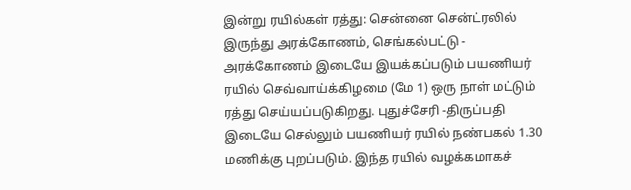இன்று ரயில்கள் ரத்து: சென்னை சென்ட்ரலில் இருந்து அரக்கோணம், செங்கல்பட்டு - அரக்கோணம் இடையே இயக்கப்படும் பயணியர் ரயில் செவ்வாய்க்கிழமை (மே 1) ஒரு நாள் மட்டும் ரத்து செய்யப்படுகிறது. புதுச்சேரி -திருப்பதி இடையே செல்லும் பயணியர் ரயில் நண்பகல் 1.30 மணிக்கு புறப்படும். இந்த ரயில் வழக்கமாகச்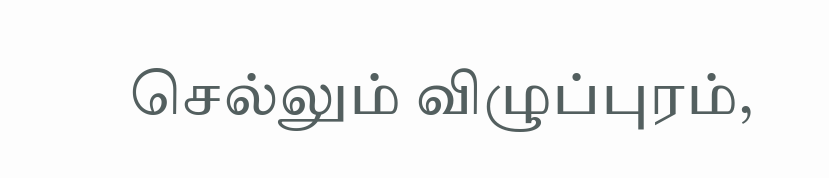செல்லும் விழுப்புரம்,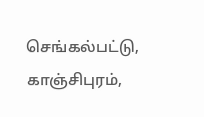செங்கல்பட்டு, காஞ்சிபுரம்,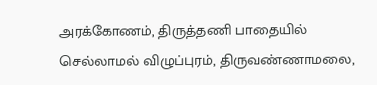அரக்கோணம், திருத்தணி பாதையில் செல்லாமல் விழுப்புரம், திருவண்ணாமலை,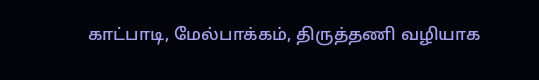காட்பாடி, மேல்பாக்கம், திருத்தணி வழியாக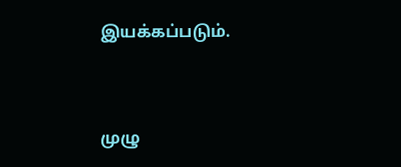இயக்கப்படும்.


முழு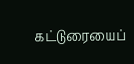கட்டுரையைப்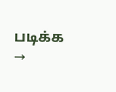படிக்க →